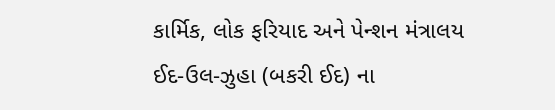કાર્મિક, લોક ફરિયાદ અને પેન્શન મંત્રાલય
ઈદ-ઉલ-ઝુહા (બકરી ઈદ) ના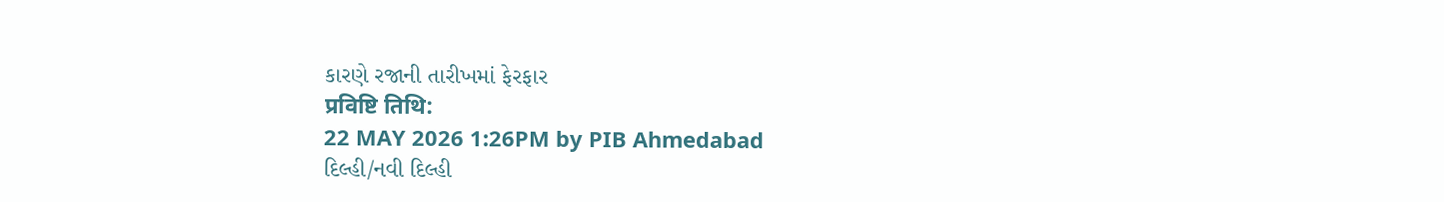કારણે રજાની તારીખમાં ફેરફાર
प्रविष्टि तिथि:
22 MAY 2026 1:26PM by PIB Ahmedabad
દિલ્હી/નવી દિલ્હી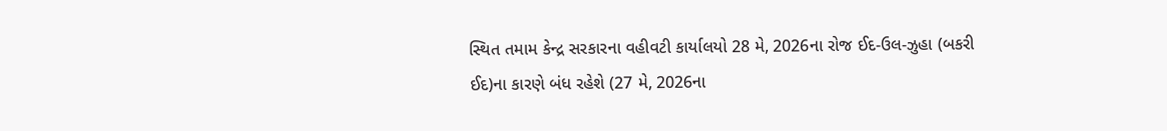સ્થિત તમામ કેન્દ્ર સરકારના વહીવટી કાર્યાલયો 28 મે, 2026ના રોજ ઈદ-ઉલ-ઝુહા (બકરી ઈદ)ના કારણે બંધ રહેશે (27 મે, 2026ના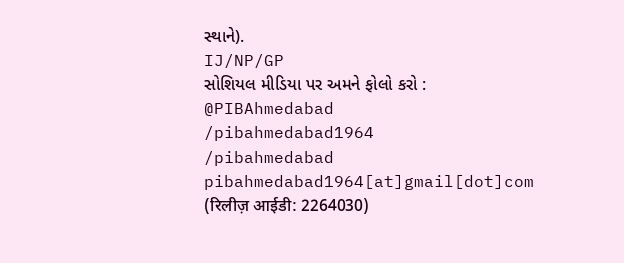સ્થાને).
IJ/NP/GP
સોશિયલ મીડિયા પર અમને ફોલો કરો :
@PIBAhmedabad
/pibahmedabad1964
/pibahmedabad
pibahmedabad1964[at]gmail[dot]com
(रिलीज़ आईडी: 2264030)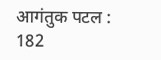आगंतुक पटल : 182